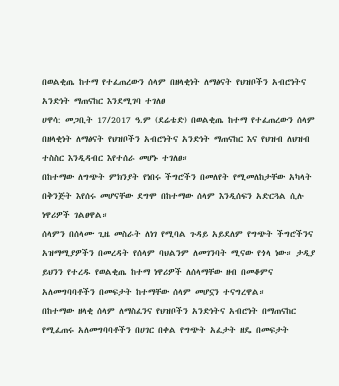በወልቂጤ ከተማ የተፈጠረውን ሰላም በዘላቂነት ለማፅናት የህዝቦችን አብሮነትና አንድነት ማጠናከር እንደሚገባ ተገለፀ
ሀዋሳ: መጋቢት 17/2017 ዓ.ም (ደሬቴድ) በወልቂጤ ከተማ የተፈጠረውን ሰላም በዘላቂነት ለማፅናት የህዝቦችን አብሮነትና አንድነት ማጠናከር እና የህዝብ ለህዝብ ተስስር እንዲዳብር እየተሰራ መሆኑ ተገለፀ።
በከተማው ለግጭት ምክንያት የነበሩ ችግሮችን በመለየት የሚመለከታቸው አካላት በቅንጅት እየሰሩ መሆናቸው ደግሞ በከተማው ሰላም እንዲሰፍን አድርጓል ሲሉ ነዋሪዎች ገልፀዋል።
ሰላምን በሰላሙ ጊዜ መስራት ለነገ የሚባል ጉዳይ አይደለም የግጭት ችግሮችንና አዝማሚያዎችን በመረዳት የሰላም ባህልንም ለመገንባት ሚናው የጎላ ነው። ታዲያ ይህንን የተረዱ የወልቂጤ ከተማ ነዋሪዎች ለሰላማቸው ዘብ በመቆምና አለመግባባቶችን በመፍታት ከተማቸው ሰላም መሆኗን ተናግረዋል።
በከተማው ዘላቂ ሰላም ለማስፈንና የህዝቦችን አንድነትና አብሮነት በማጠናከር የሚፈጠሩ አለመግባባቶችን በሀገር በቀል የግጭት አፈታት ዘዴ በመፍታት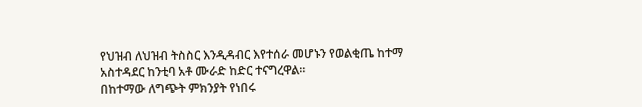የህዝብ ለህዝብ ትስስር እንዲዳብር እየተሰራ መሆኑን የወልቂጤ ከተማ አስተዳደር ከንቲባ አቶ ሙራድ ከድር ተናግረዋል።
በከተማው ለግጭት ምክንያት የነበሩ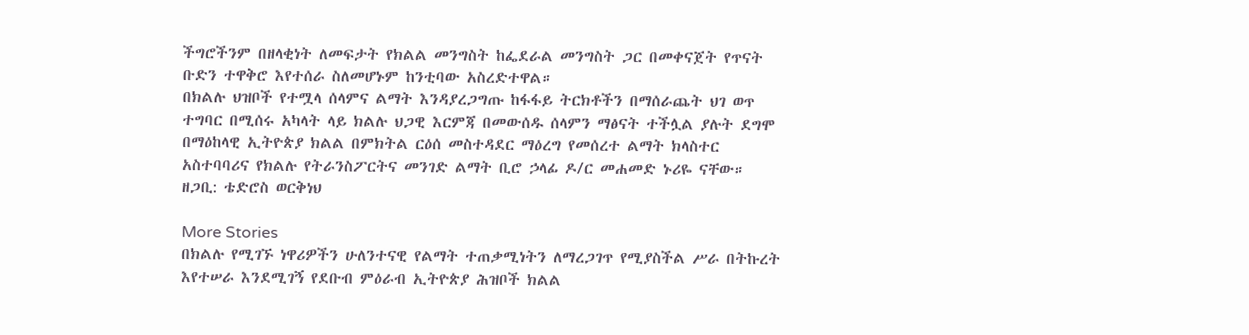ችግሮችንም በዘላቂነት ለመፍታት የክልል መንግስት ከፌደራል መንግስት ጋር በመቀናጀት የጥናት ቡድን ተዋቅሮ እየተሰራ ስለመሆኑም ከንቲባው አስረድተዋል።
በክልሉ ህዝቦች የተሟላ ሰላምና ልማት እንዳያረጋግጡ ከፋፋይ ትርክቶችን በማሰራጨት ህገ ወጥ ተግባር በሚሰሩ አካላት ላይ ክልሉ ህጋዊ እርምጃ በመውሰዱ ሰላምን ማፅናት ተችሏል ያሉት ደግሞ በማዕከላዊ ኢትዮጵያ ክልል በምክትል ርዕሰ መስተዳደር ማዕረግ የመሰረተ ልማት ክላስተር አስተባባሪና የክልሉ የትራንስፖርትና መንገድ ልማት ቢሮ ኃላፊ ዶ/ር መሐመድ ኑሪዬ ናቸው።
ዘጋቢ: ቴድሮስ ወርቅነህ

More Stories
በክልሉ የሚገኙ ነዋሪዎችን ሁለንተናዊ የልማት ተጠቃሚነትን ለማረጋገጥ የሚያስችል ሥራ በትኩረት እየተሠራ እንደሚገኝ የደቡብ ምዕራብ ኢትዮጵያ ሕዝቦች ክልል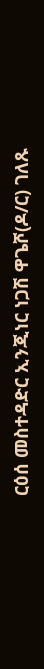ርዕሰ መስተዳድር ኢንጂነር ነጋሽ ዋጌሾ(ዶ/ር) ገለጹ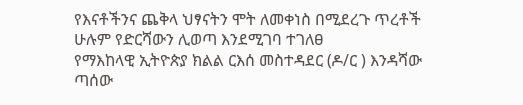የእናቶችንና ጨቅላ ህፃናትን ሞት ለመቀነስ በሚደረጉ ጥረቶች ሁሉም የድርሻውን ሊወጣ እንደሚገባ ተገለፀ
የማእከላዊ ኢትዮጵያ ክልል ርእሰ መስተዳደር (ዶ/ር ) እንዳሻው ጣሰው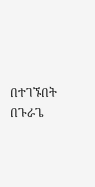በተገኙበት በጉራጌ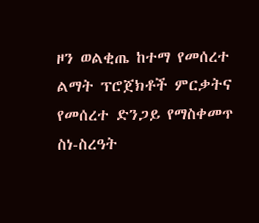ዞን ወልቂጤ ከተማ የመሰረተ ልማት ፕሮጀክቶች ምርቃትና የመሰረተ ድንጋይ የማስቀመጥ ስነ-ስረዓት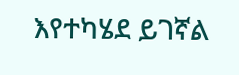እየተካሄደ ይገኛል